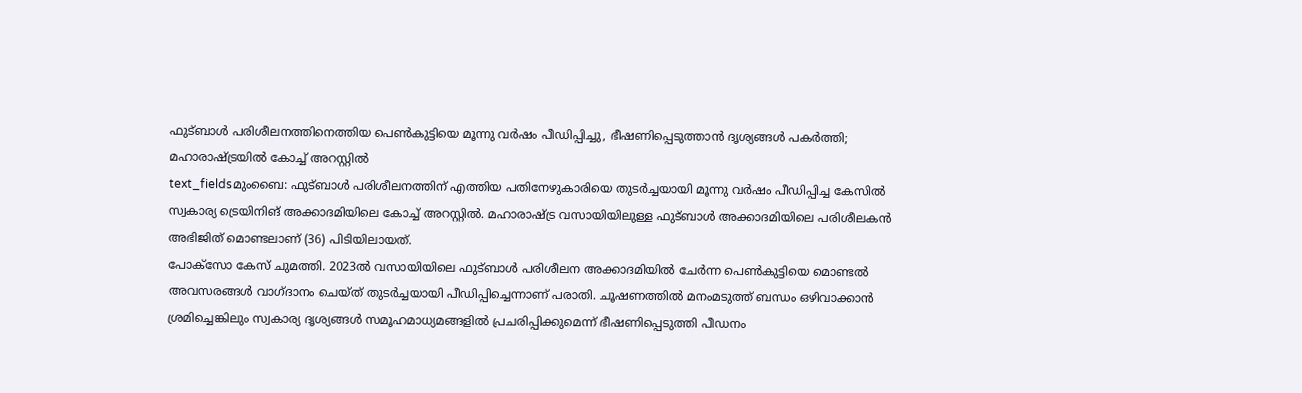ഫുട്ബാൾ പരിശീലനത്തിനെത്തിയ പെൺകുട്ടിയെ മൂന്നു വർഷം പീഡിപ്പിച്ചു, ഭീഷണിപ്പെടുത്താൻ ദൃശ്യങ്ങൾ പകർത്തി; മഹാരാഷ്ട്രയിൽ കോച്ച് അറസ്റ്റിൽ
text_fieldsമുംബൈ: ഫുട്ബാൾ പരിശീലനത്തിന് എത്തിയ പതിനേഴുകാരിയെ തുടർച്ചയായി മൂന്നു വർഷം പീഡിപ്പിച്ച കേസിൽ സ്വകാര്യ ട്രെയിനിങ് അക്കാദമിയിലെ കോച്ച് അറസ്റ്റിൽ. മഹാരാഷ്ട്ര വസായിയിലുള്ള ഫുട്ബാൾ അക്കാദമിയിലെ പരിശീലകൻ അഭിജിത് മൊണ്ടലാണ് (36) പിടിയിലായത്.
പോക്സോ കേസ് ചുമത്തി. 2023ൽ വസായിയിലെ ഫുട്ബാൾ പരിശീലന അക്കാദമിയിൽ ചേർന്ന പെൺകുട്ടിയെ മൊണ്ടൽ അവസരങ്ങൾ വാഗ്ദാനം ചെയ്ത് തുടർച്ചയായി പീഡിപ്പിച്ചെന്നാണ് പരാതി. ചൂഷണത്തിൽ മനംമടുത്ത് ബന്ധം ഒഴിവാക്കാൻ ശ്രമിച്ചെങ്കിലും സ്വകാര്യ ദൃശ്യങ്ങൾ സമൂഹമാധ്യമങ്ങളിൽ പ്രചരിപ്പിക്കുമെന്ന് ഭീഷണിപ്പെടുത്തി പീഡനം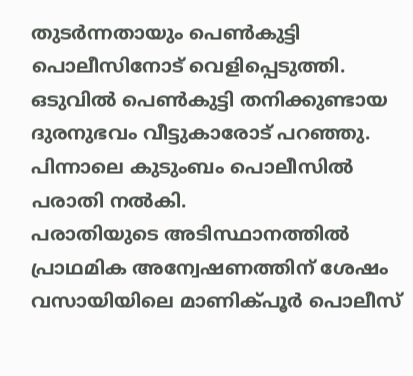തുടർന്നതായും പെൺകുട്ടി പൊലീസിനോട് വെളിപ്പെടുത്തി. ഒടുവിൽ പെൺകുട്ടി തനിക്കുണ്ടായ ദുരനുഭവം വീട്ടുകാരോട് പറഞ്ഞു. പിന്നാലെ കുടുംബം പൊലീസിൽ പരാതി നൽകി.
പരാതിയുടെ അടിസ്ഥാനത്തിൽ പ്രാഥമിക അന്വേഷണത്തിന് ശേഷം വസായിയിലെ മാണിക്പൂർ പൊലീസ്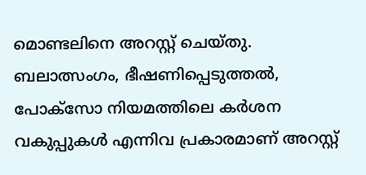മൊണ്ടലിനെ അറസ്റ്റ് ചെയ്തു. ബലാത്സംഗം, ഭീഷണിപ്പെടുത്തൽ, പോക്സോ നിയമത്തിലെ കർശന വകുപ്പുകൾ എന്നിവ പ്രകാരമാണ് അറസ്റ്റ്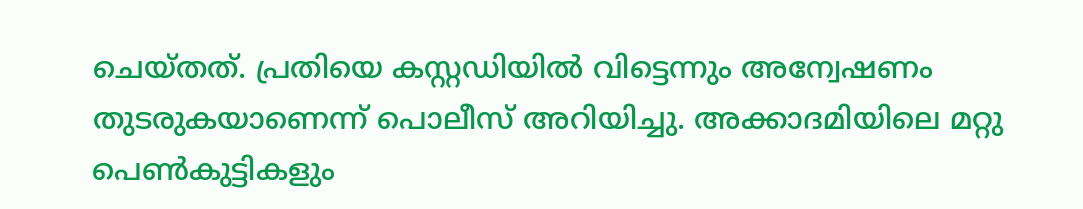ചെയ്തത്. പ്രതിയെ കസ്റ്റഡിയിൽ വിട്ടെന്നും അന്വേഷണം തുടരുകയാണെന്ന് പൊലീസ് അറിയിച്ചു. അക്കാദമിയിലെ മറ്റു പെൺകുട്ടികളും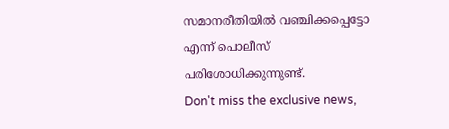സമാനരീതിയിൽ വഞ്ചിക്കപ്പെട്ടോ എന്ന് പൊലീസ് പരിശോധിക്കുന്നുണ്ട്.
Don't miss the exclusive news,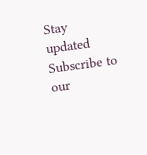Stay updated
Subscribe to our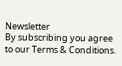Newsletter
By subscribing you agree to our Terms & Conditions.